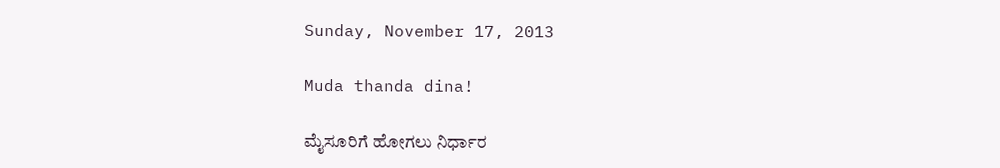Sunday, November 17, 2013

Muda thanda dina!

ಮೈಸೂರಿಗೆ ಹೋಗಲು ನಿರ್ಧಾರ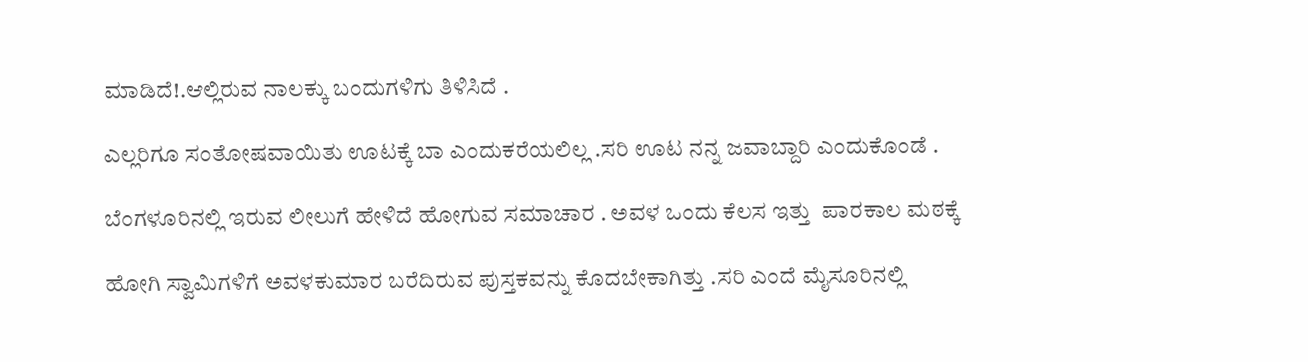ಮಾಡಿದೆ!.ಆಲ್ಲಿರುವ ನಾಲಕ್ಕು ಬಂದುಗಳಿಗು ತಿಳಿಸಿದೆ .

ಎಲ್ಲರಿಗೂ ಸಂತೋಷವಾಯಿತು ಊಟಕ್ಕೆ ಬಾ ಎಂದುಕರೆಯಲಿಲ್ಲ .ಸರಿ ಊಟ ನನ್ನ ಜವಾಬ್ದಾರಿ ಎಂದುಕೊಂಡೆ .

ಬೆಂಗಳೂರಿನಲ್ಲಿ ಇರುವ ಲೀಲುಗೆ ಹೇಳಿದೆ ಹೋಗುವ ಸಮಾಚಾರ . ಅವಳ ಒಂದು ಕೆಲಸ ಇತ್ತು  ಪಾರಕಾಲ ಮಠಕ್ಕೆ

ಹೋಗಿ ಸ್ವಾಮಿಗಳಿಗೆ ಅವಳಕುಮಾರ ಬರೆದಿರುವ ಪುಸ್ತಕವನ್ನು ಕೊದಬೇಕಾಗಿತ್ತು .ಸರಿ ಎಂದೆ ಮೈಸೂರಿನಲ್ಲಿ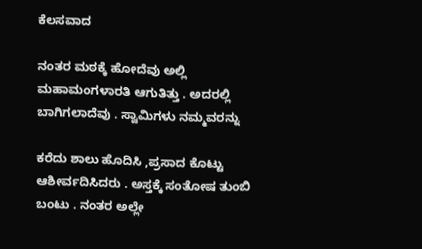ಕೆಲಸವಾದ

ನಂತರ ಮಠಕ್ಕೆ ಹೋದೆವು ಅಲ್ಲಿ ಮಹಾಮಂಗಳಾರತಿ ಆಗುತಿತ್ತು . ಅದರಲ್ಲಿ ಬಾಗಿಗಲಾದೆವು . ಸ್ವಾಮಿಗಳು ನಮ್ಮವರನ್ನು

ಕರೆದು ಶಾಲು ಹೊದಿಸಿ ,ಪ್ರಸಾದ ಕೊಟ್ಟು ಆಶೀರ್ವದಿಸಿದರು . ಅಸ್ತಕ್ಕೆ ಸಂತೋಷ ತುಂಬಿ ಬಂಟು . ನಂತರ ಅಲ್ಲೇ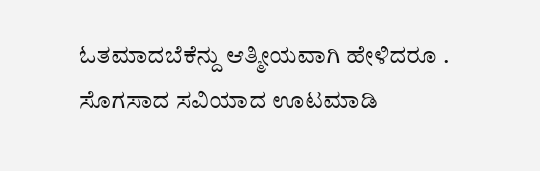ಓತಮಾದಬೆಕೆನ್ದು ಆತ್ಮೀಯವಾಗಿ ಹೇಳಿದರೂ . ಸೊಗಸಾದ ಸವಿಯಾದ ಊಟಮಾಡಿ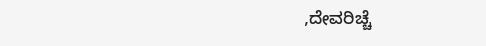,ದೇವರಿಚ್ಚೆ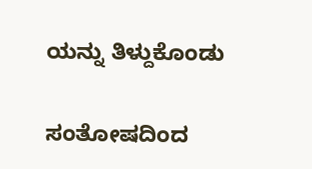ಯನ್ನು ತಿಳ್ದುಕೊಂಡು

ಸಂತೋಷದಿಂದ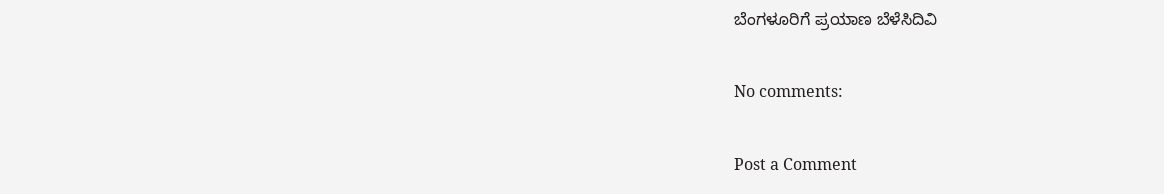ಬೆಂಗಳೂರಿಗೆ ಪ್ರಯಾಣ ಬೆಳೆಸಿದಿವಿ

No comments:

Post a Comment